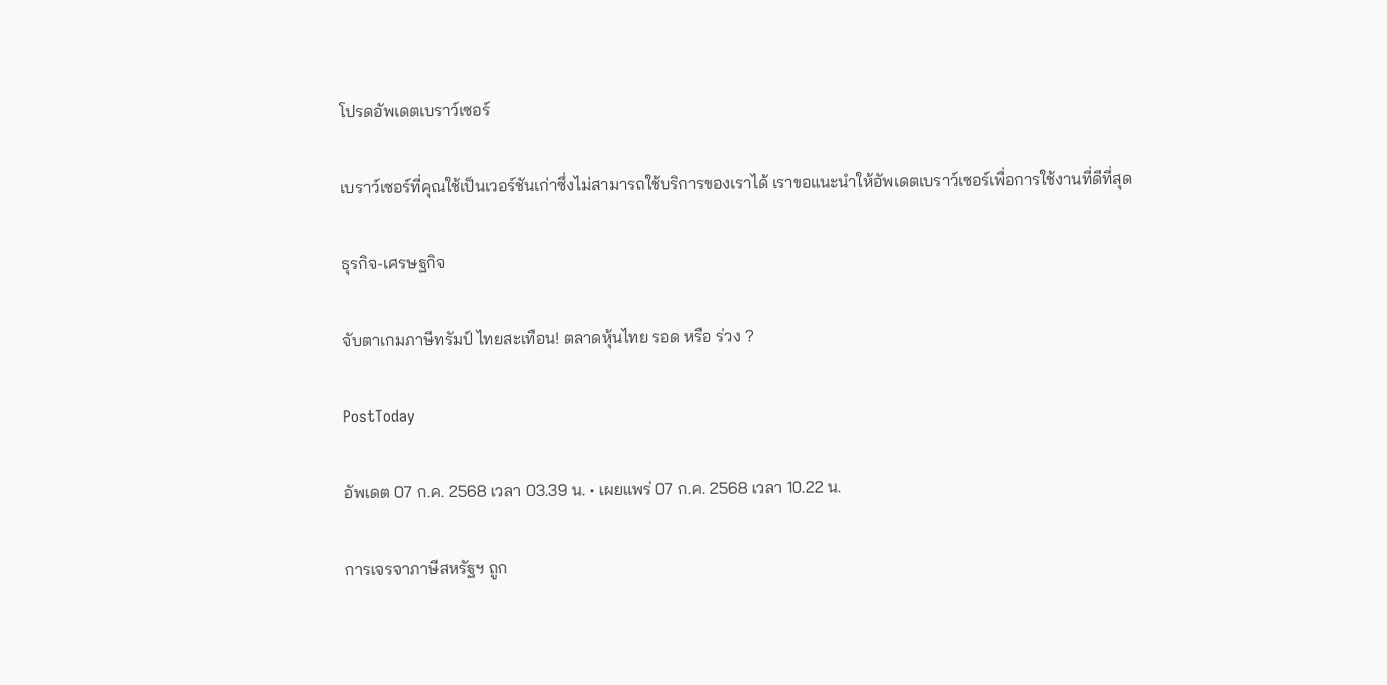โปรดอัพเดตเบราว์เซอร์

เบราว์เซอร์ที่คุณใช้เป็นเวอร์ชันเก่าซึ่งไม่สามารถใช้บริการของเราได้ เราขอแนะนำให้อัพเดตเบราว์เซอร์เพื่อการใช้งานที่ดีที่สุด

ธุรกิจ-เศรษฐกิจ

จับตาเกมภาษีทรัมป์ ไทยสะเทือน! ตลาดหุ้นไทย รอด หรือ ร่วง ?

PostToday

อัพเดต 07 ก.ค. 2568 เวลา 03.39 น. • เผยแพร่ 07 ก.ค. 2568 เวลา 10.22 น.

การเจรจาภาษีสหรัฐฯ ถูก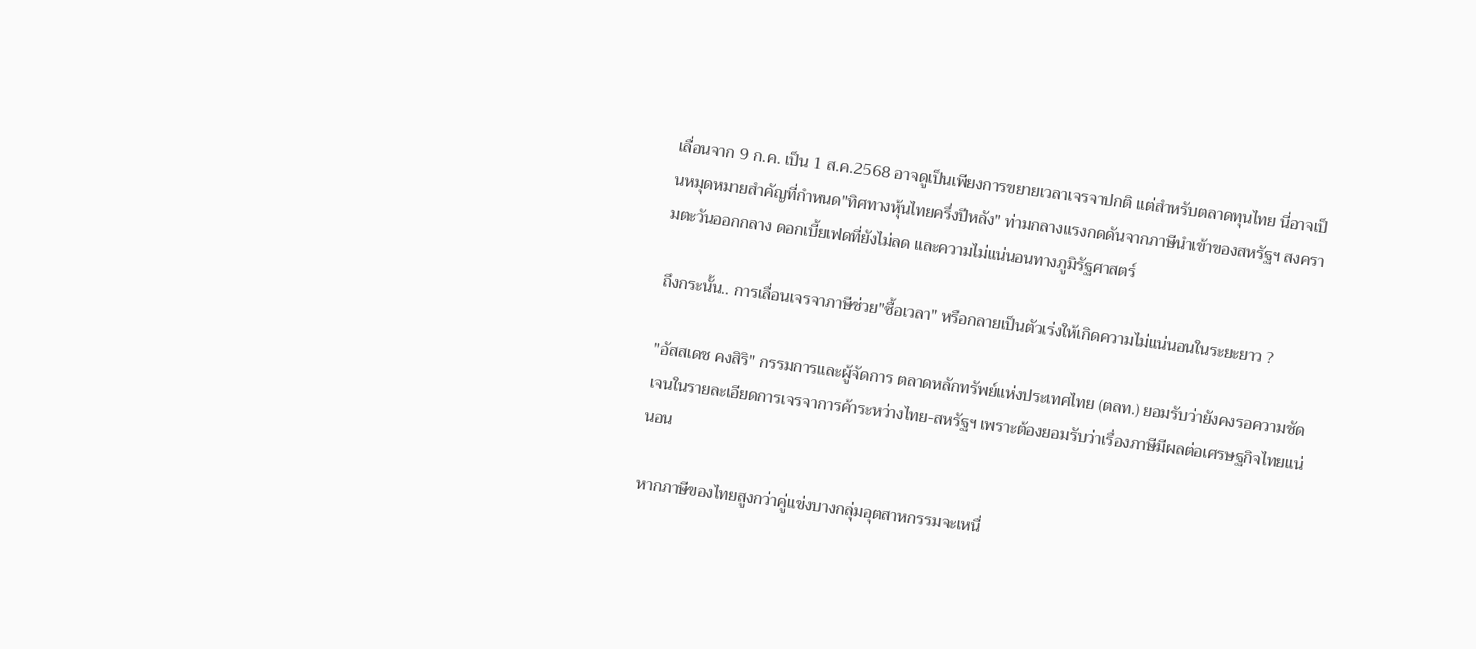เลื่อนจาก 9 ก.ค. เป็น 1 ส.ค.2568 อาจดูเป็นเพียงการขยายเวลาเจรจาปกติ แต่สำหรับตลาดทุนไทย นี่อาจเป็นหมุดหมายสำคัญที่กำหนด"ทิศทางหุ้นไทยครึ่งปีหลัง" ท่ามกลางแรงกดดันจากภาษีนำเข้าของสหรัฐฯ สงครามตะวันออกกลาง ดอกเบี้ยเฟดที่ยังไม่ลด และความไม่แน่นอนทางภูมิรัฐศาสตร์

ถึงกระนั้น.. การเลื่อนเจรจาภาษีช่วย"ซื้อเวลา" หรือกลายเป็นตัวเร่งให้เกิดความไม่แน่นอนในระยะยาว ?

"อัสสเดช คงสิริ" กรรมการและผู้จัดการ ตลาดหลักทรัพย์แห่งประเทศไทย (ตลท.) ยอมรับว่ายังคงรอความชัดเจนในรายละเอียดการเจรจาการค้าระหว่างไทย-สหรัฐฯ เพราะต้องยอมรับว่าเรื่องภาษีมีผลต่อเศรษฐกิจไทยแน่นอน

หากภาษีของไทยสูงกว่าคู่แข่งบางกลุ่มอุตสาหกรรมจะเหนื่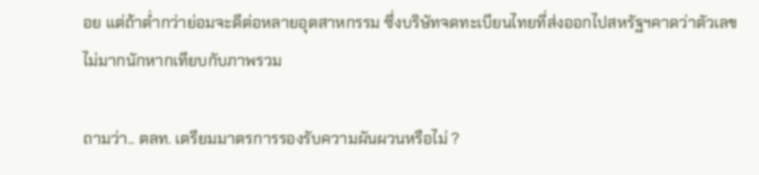อย แต่ถ้าต่ำกว่าย่อมจะดีต่อหลายอุตสาหกรรม ซึ่งบริษัทจดทะเบียนไทยที่ส่งออกไปสหรัฐฯคาดว่าตัวเลขไม่มากนักหากเทียบกับภาพรวม

ถามว่า.. ตลท. เตรียมมาตรการรองรับความผันผวนหรือไม่ ?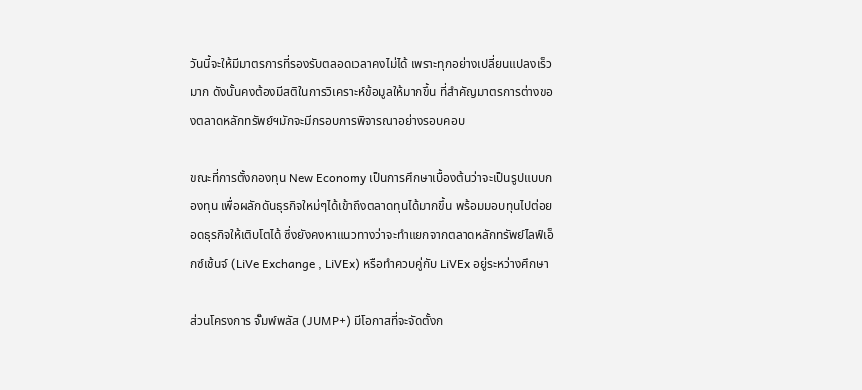วันนี้จะให้มีมาตรการที่รองรับตลอดเวลาคงไม่ได้ เพราะทุกอย่างเปลี่ยนแปลงเร็วมาก ดังนั้นคงต้องมีสติในการวิเคราะห์ข้อมูลให้มากขึ้น ที่สำคัญมาตรการต่างของตลาดหลักทรัพย์ฯมักจะมีกรอบการพิจารณาอย่างรอบคอบ

ขณะที่การตั้งกองทุน New Economy เป็นการศึกษาเบื้องต้นว่าจะเป็นรูปแบบกองทุน เพื่อผลักดันธุรกิจใหม่ๆได้เข้าถึงตลาดทุนได้มากขึ้น พร้อมมอบทุนไปต่อยอดธุรกิจให้เติบโตได้ ซึ่งยังคงหาแนวทางว่าจะทำแยกจากตลาดหลักทรัพย์ไลฟ์เอ็กซ์เช้นจ์ (LiVe Exchange , LiVEx) หรือทำควบคู่กับ LiVEx อยู่ระหว่างศึกษา

ส่วนโครงการ จั๊มพ์พลัส (JUMP+) มีโอกาสที่จะจัดตั้งก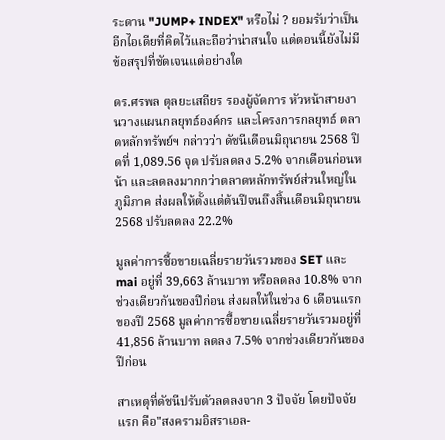ระดาน "JUMP+ INDEX" หรือไม่ ? ยอมรับว่าเป็นอีกไอเดียที่คิดไว้และถือว่าน่าสนใจ แต่ตอนนี้ยังไม่มีข้อสรุปที่ชัดเจนแต่อย่างใด

ดร.ศรพล ตุลยะเสถียร รองผู้จัดการ หัวหน้าสายงานวางแผนกลยุทธ์องค์กร และโครงการกลยุทธ์ ตลาดหลักทรัพย์ฯ กล่าวว่า ดัชนีเดือนมิถุนายน 2568 ปิดที่ 1,089.56 จุด ปรับลดลง 5.2% จากเดือนก่อนหน้า และลดลงมากกว่าตลาดหลักทรัพย์ส่วนใหญ่ในภูมิภาค ส่งผลให้ตั้งแต่ต้นปีจนถึงสิ้นเดือนมิถุนายน 2568 ปรับลดลง 22.2%

มูลค่าการซื้อขายเฉลี่ยรายวันรวมของ SET และ mai อยู่ที่ 39,663 ล้านบาท หรือลดลง 10.8% จากช่วงเดียวกันของปีก่อน ส่งผลให้ในช่วง 6 เดือนแรกของปี 2568 มูลค่าการซื้อขายเฉลี่ยรายวันรวมอยู่ที่ 41,856 ล้านบาท ลดลง 7.5% จากช่วงเดียวกันของปีก่อน

สาเหตุที่ดัชนีปรับตัวลดลงจาก 3 ปัจจัย โดยปัจจัยแรก คือ"สงครามอิสราเอล-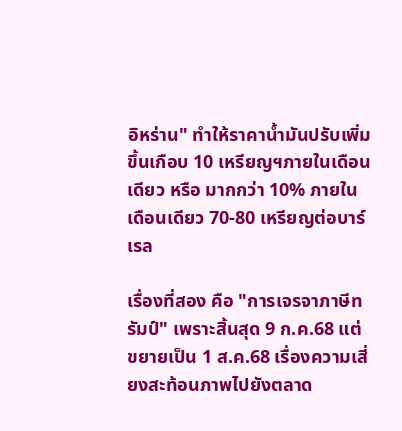อิหร่าน" ทำให้ราคาน้ำมันปรับเพิ่มขึ้นเกือบ 10 เหรียญฯภายในเดือนเดียว หรือ มากกว่า 10% ภายในเดือนเดียว 70-80 เหรียญต่อบาร์เรล

เรื่องที่สอง คือ "การเจรจาภาษีทรัมป์" เพราะสิ้นสุด 9 ก.ค.68 แต่ขยายเป็น 1 ส.ค.68 เรื่องความเสี่ยงสะท้อนภาพไปยังตลาด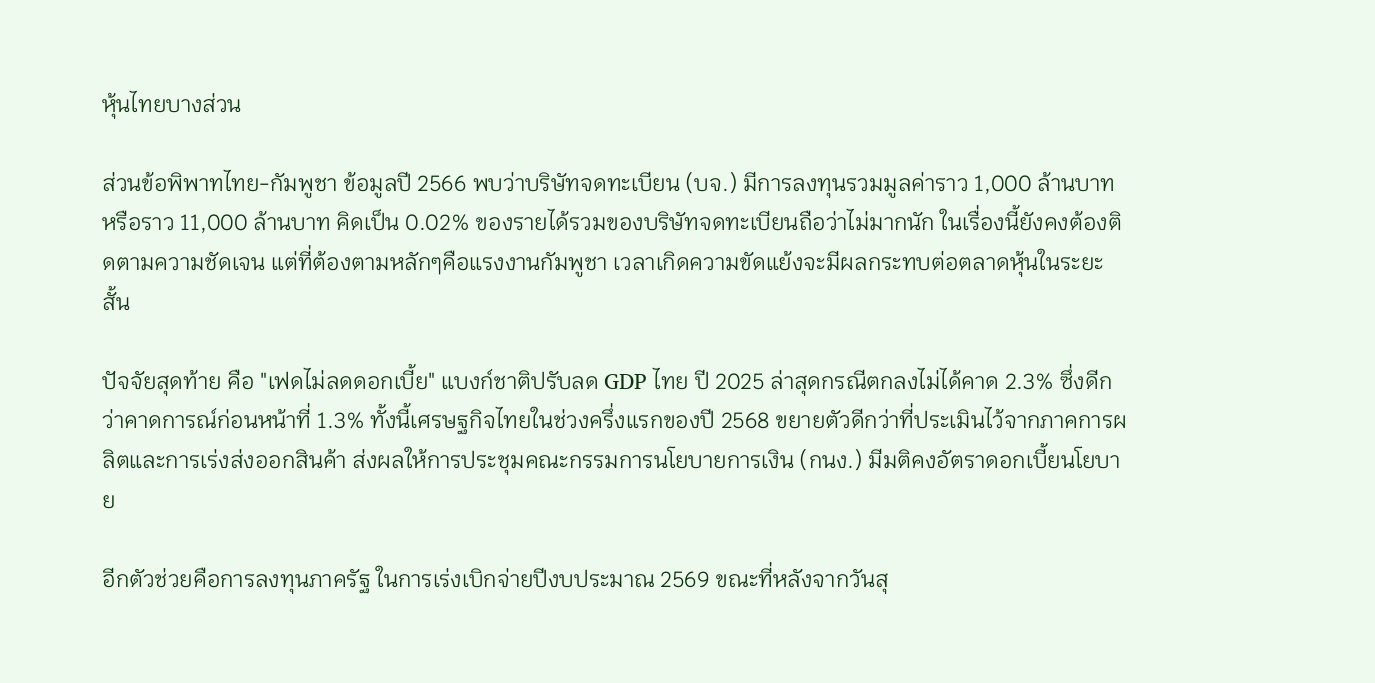หุ้นไทยบางส่วน

ส่วนข้อพิพาทไทย-กัมพูชา ข้อมูลปี 2566 พบว่าบริษัทจดทะเบียน (บจ.) มีการลงทุนรวมมูลค่าราว 1,000 ล้านบาท หรือราว 11,000 ล้านบาท คิดเป็น 0.02% ของรายได้รวมของบริษัทจดทะเบียนถือว่าไม่มากนัก ในเรื่องนี้ยังคงต้องติดตามความชัดเจน แต่ที่ต้องตามหลักๆคือแรงงานกัมพูชา เวลาเกิดความขัดแย้งจะมีผลกระทบต่อตลาดหุ้นในระยะสั้น

ปัจจัยสุดท้าย คือ "เฟดไม่ลดดอกเบี้ย" แบงก์ชาติปรับลด GDP ไทย ปี 2025 ล่าสุดกรณีตกลงไม่ได้คาด 2.3% ซึ่งดีกว่าคาดการณ์ก่อนหน้าที่ 1.3% ทั้งนี้เศรษฐกิจไทยในช่วงครึ่งแรกของปี 2568 ขยายตัวดีกว่าที่ประเมินไว้จากภาคการผลิตและการเร่งส่งออกสินค้า ส่งผลให้การประชุมคณะกรรมการนโยบายการเงิน (กนง.) มีมติคงอัตราดอกเบี้ยนโยบาย

อีกตัวช่วยคือการลงทุนภาครัฐ ในการเร่งเบิกจ่ายปีงบประมาณ 2569 ขณะที่หลังจากวันสุ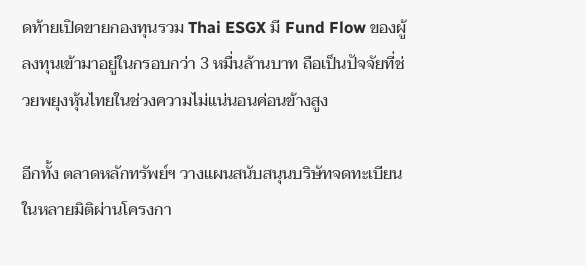ดท้ายเปิดขายกองทุนรวม Thai ESGX มี Fund Flow ของผู้ลงทุนเข้ามาอยู่ในกรอบกว่า 3 หมื่นล้านบาท ถือเป็นปัจจัยที่ช่วยพยุงหุ้นไทยในช่วงความไม่แน่นอนค่อนข้างสูง

อีกทั้ง ตลาดหลักทรัพย์ฯ วางแผนสนับสนุนบริษัทจดทะเบียนในหลายมิติผ่านโครงกา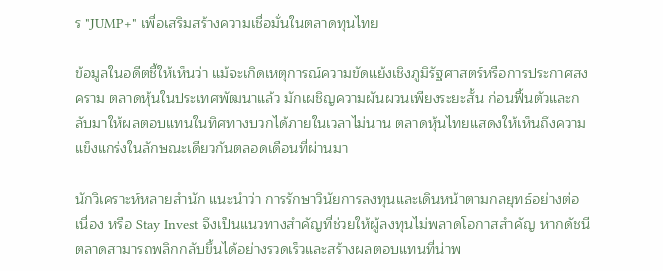ร "JUMP+" เพื่อเสริมสร้างความเชื่อมั่นในตลาดทุนไทย

ข้อมูลในอดีตชี้ให้เห็นว่า แม้จะเกิดเหตุการณ์ความขัดแย้งเชิงภูมิรัฐศาสตร์หรือการประกาศสงคราม ตลาดหุ้นในประเทศพัฒนาแล้ว มักเผชิญความผันผวนเพียงระยะสั้น ก่อนฟื้นตัวและกลับมาให้ผลตอบแทนในทิศทางบวกได้ภายในเวลาไม่นาน ตลาดหุ้นไทยแสดงให้เห็นถึงความแข็งแกร่งในลักษณะเดียวกันตลอดเดือนที่ผ่านมา

นักวิเคราะห์หลายสำนัก แนะนำว่า การรักษาวินัยการลงทุนและเดินหน้าตามกลยุทธ์อย่างต่อเนื่อง หรือ Stay Invest จึงเป็นแนวทางสำคัญที่ช่วยให้ผู้ลงทุนไม่พลาดโอกาสสำคัญ หากดัชนีตลาดสามารถพลิกกลับขึ้นได้อย่างรวดเร็วและสร้างผลตอบแทนที่น่าพ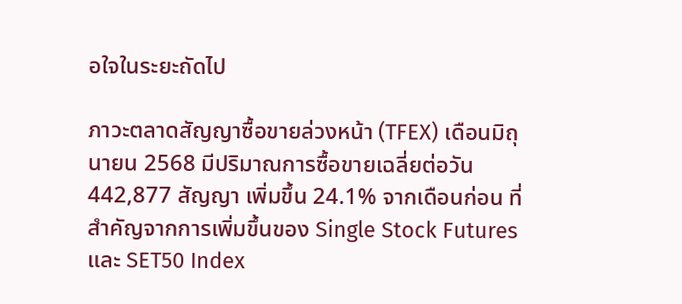อใจในระยะถัดไป

ภาวะตลาดสัญญาซื้อขายล่วงหน้า (TFEX) เดือนมิถุนายน 2568 มีปริมาณการซื้อขายเฉลี่ยต่อวัน 442,877 สัญญา เพิ่มขึ้น 24.1% จากเดือนก่อน ที่สำคัญจากการเพิ่มขึ้นของ Single Stock Futures และ SET50 Index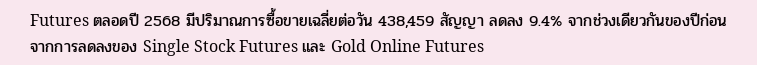Futures ตลอดปี 2568 มีปริมาณการซื้อขายเฉลี่ยต่อวัน 438,459 สัญญา ลดลง 9.4% จากช่วงเดียวกันของปีก่อน จากการลดลงของ Single Stock Futures และ Gold Online Futures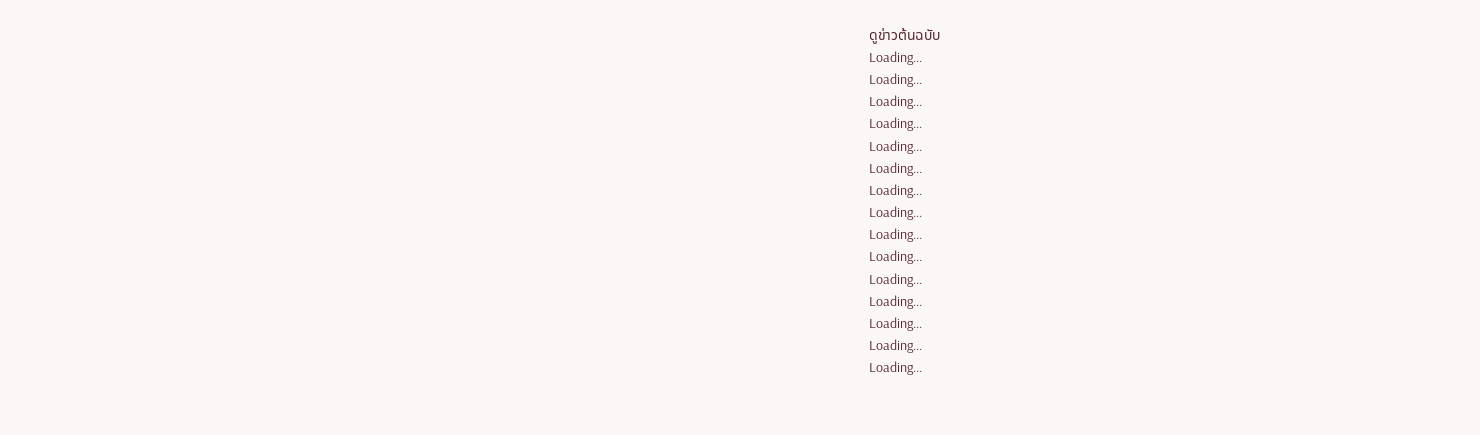ดูข่าวต้นฉบับ
Loading...
Loading...
Loading...
Loading...
Loading...
Loading...
Loading...
Loading...
Loading...
Loading...
Loading...
Loading...
Loading...
Loading...
Loading...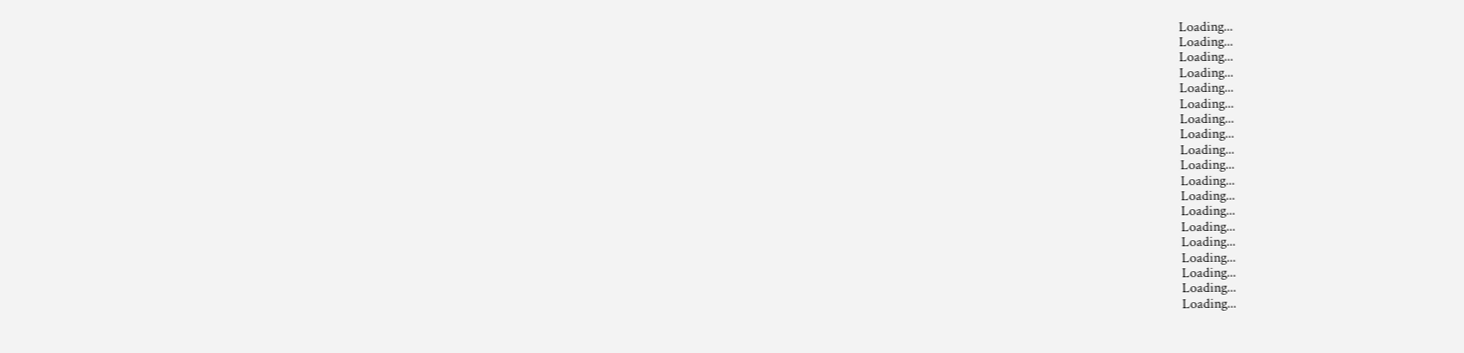Loading...
Loading...
Loading...
Loading...
Loading...
Loading...
Loading...
Loading...
Loading...
Loading...
Loading...
Loading...
Loading...
Loading...
Loading...
Loading...
Loading...
Loading...
Loading...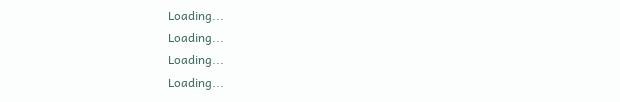Loading...
Loading...
Loading...
Loading...